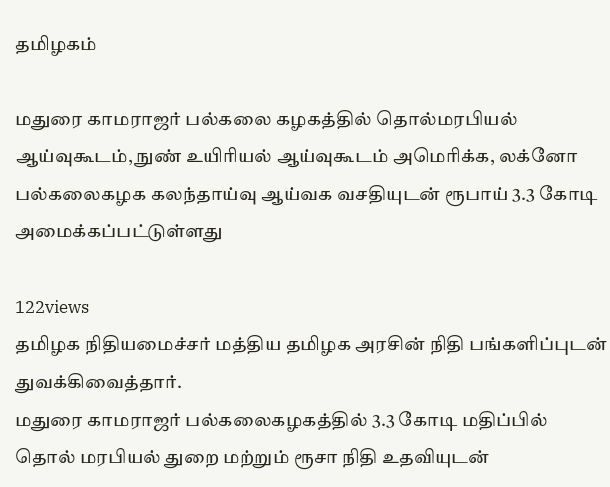தமிழகம்

மதுரை காமராஜர் பல்கலை கழகத்தில் தொல்மரபியல் ஆய்வுகூடம், நுண் உயிரியல் ஆய்வுகூடம் அமெரிக்க, லக்னோ பல்கலைகழக கலந்தாய்வு ஆய்வக வசதியுடன் ரூபாய் 3.3 கோடி அமைக்கப்பட்டுள்ளது

122views
தமிழக நிதியமைச்சர் மத்திய தமிழக அரசின் நிதி பங்களிப்புடன் துவக்கிவைத்தார்.
மதுரை காமராஜர் பல்கலைகழகத்தில் 3.3 கோடி மதிப்பில் தொல் மரபியல் துறை மற்றும் ரூசா நிதி உதவியுடன்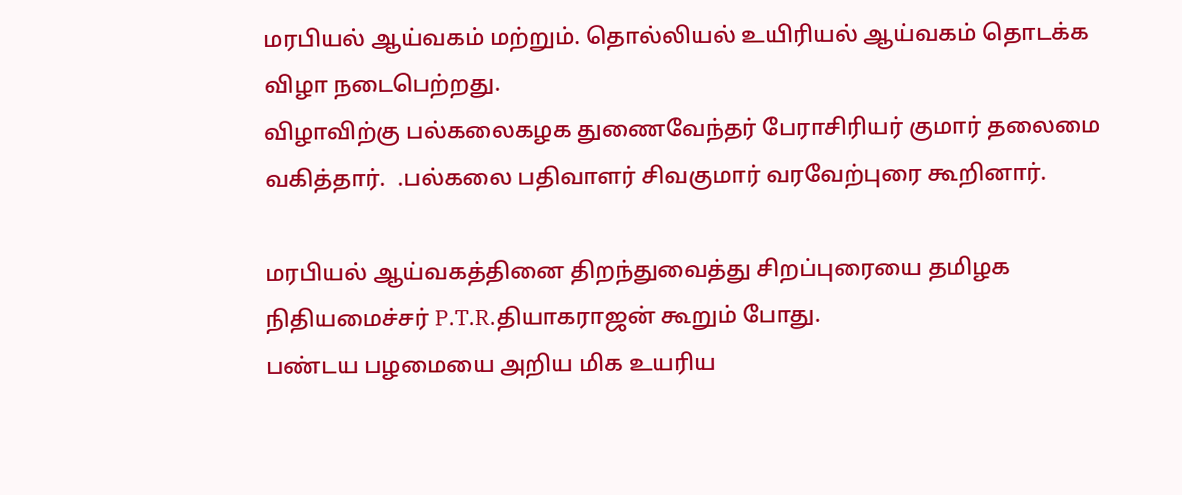மரபியல் ஆய்வகம் மற்றும். தொல்லியல் உயிரியல் ஆய்வகம் தொடக்க விழா நடைபெற்றது.
விழாவிற்கு பல்கலைகழக துணைவேந்தர் பேராசிரியர் குமார் தலைமை வகித்தார்.  .பல்கலை பதிவாளர் சிவகுமார் வரவேற்புரை கூறினார்.

மரபியல் ஆய்வகத்தினை திறந்துவைத்து சிறப்புரையை தமிழக நிதியமைச்சர் P.T.R.தியாகராஜன் கூறும் போது.
பண்டய பழமையை அறிய மிக உயரிய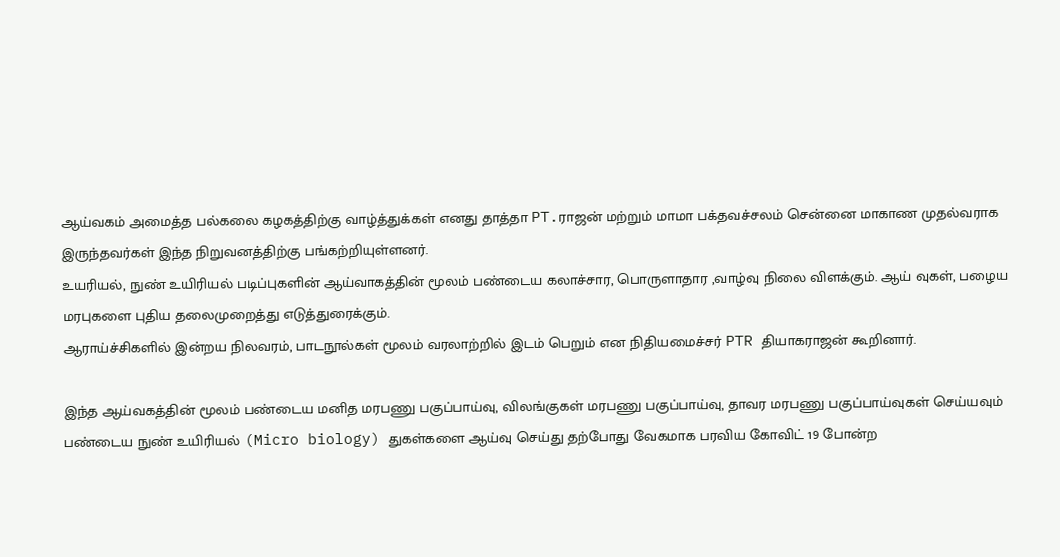ஆய்வகம் அமைத்த பல்கலை கழகத்திற்கு வாழ்த்துக்கள் எனது தாத்தா PT.ராஜன் மற்றும் மாமா பக்தவச்சலம் சென்னை மாகாண முதல்வராக இருந்தவர்கள் இந்த நிறுவனத்திற்கு பங்கற்றியுள்ளனர்.
உயரியல், நுண் உயிரியல் படிப்புகளின் ஆய்வாகத்தின் மூலம் பண்டைய கலாச்சார, பொருளாதார ,வாழ்வு நிலை விளக்கும். ஆய் வுகள், பழைய மரபுகளை புதிய தலைமுறைத்து எடுத்துரைக்கும்.
ஆராய்ச்சிகளில் இன்றய நிலவரம், பாடநூல்கள் மூலம் வரலாற்றில் இடம் பெறும் என நிதியமைச்சர் PTR தியாகராஜன் கூறினார்.

இந்த ஆய்வகத்தின் மூலம் பண்டைய மனித மரபணு பகுப்பாய்வு, விலங்குகள் மரபணு பகுப்பாய்வு, தாவர மரபணு பகுப்பாய்வுகள் செய்யவும்
பண்டைய நுண் உயிரியல் (Micro biology) துகள்களை ஆய்வு செய்து தற்போது வேகமாக பரவிய கோவிட் 19 போன்ற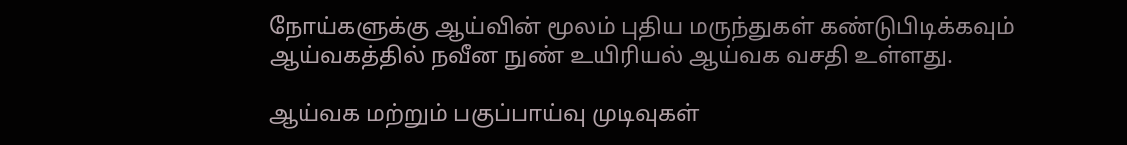நோய்களுக்கு ஆய்வின் மூலம் புதிய மருந்துகள் கண்டுபிடிக்கவும் ஆய்வகத்தில் நவீன நுண் உயிரியல் ஆய்வக வசதி உள்ளது.

ஆய்வக மற்றும் பகுப்பாய்வு முடிவுகள்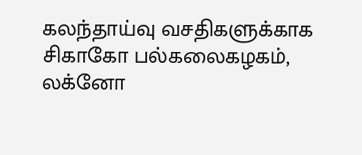கலந்தாய்வு வசதிகளுக்காக சிகாகோ பல்கலைகழகம், லக்னோ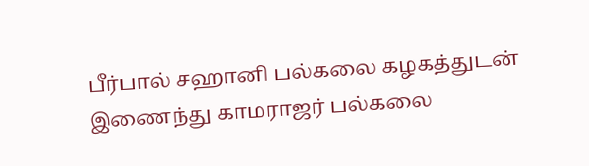பீர்பால் சஹானி பல்கலை கழகத்துடன் இணைந்து காமராஜர் பல்கலை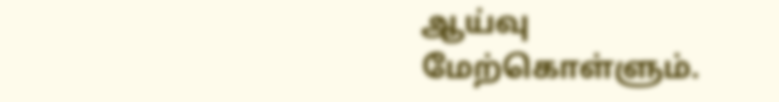ஆய்வு மேற்கொள்ளும்.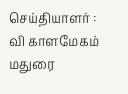செய்தியாளர் : வி காளமேகம் மதுரை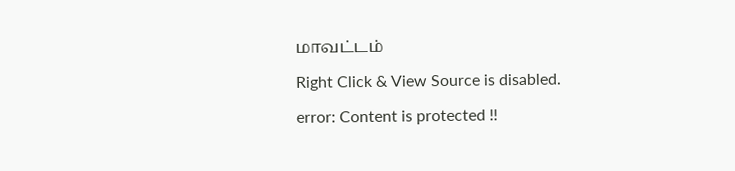மாவட்டம்

Right Click & View Source is disabled.

error: Content is protected !!